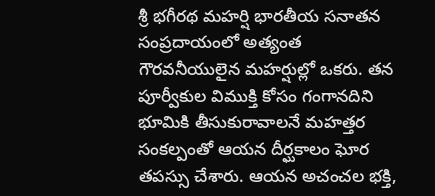శ్రీ భగీరథ మహర్షి భారతీయ సనాతన సంప్రదాయంలో అత్యంత గౌరవనీయులైన మహర్షుల్లో ఒకరు. తన పూర్వీకుల విముక్తి కోసం గంగానదిని భూమికి తీసుకురావాలనే మహత్తర సంకల్పంతో ఆయన దీర్ఘకాలం ఘోర తపస్సు చేశారు. ఆయన అచంచల భక్తి,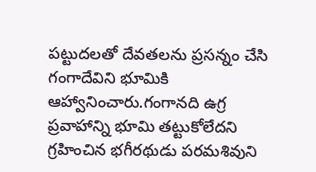పట్టుదలతో దేవతలను ప్రసన్నం చేసి గంగాదేవిని భూమికి ఆహ్వానించారు.గంగానది ఉగ్ర ప్రవాహాన్ని భూమి తట్టుకోలేదని గ్రహించిన భగీరథుడు పరమశివుని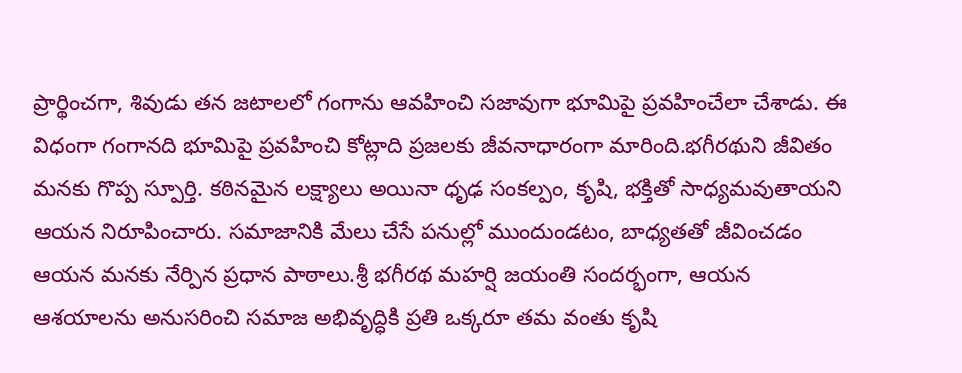ప్రార్థించగా, శివుడు తన జటాలలో గంగాను ఆవహించి సజావుగా భూమిపై ప్రవహించేలా చేశాడు. ఈ విధంగా గంగానది భూమిపై ప్రవహించి కోట్లాది ప్రజలకు జీవనాధారంగా మారింది.భగీరథుని జీవితం మనకు గొప్ప స్పూర్తి. కఠినమైన లక్ష్యాలు అయినా ధృఢ సంకల్పం, కృషి, భక్తితో సాధ్యమవుతాయని ఆయన నిరూపించారు. సమాజానికి మేలు చేసే పనుల్లో ముందుండటం, బాధ్యతతో జీవించడం ఆయన మనకు నేర్పిన ప్రధాన పాఠాలు.శ్రీ భగీరథ మహర్షి జయంతి సందర్భంగా, ఆయన ఆశయాలను అనుసరించి సమాజ అభివృద్ధికి ప్రతి ఒక్కరూ తమ వంతు కృషి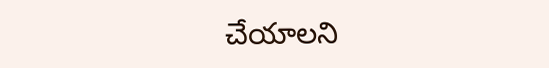చేయాలని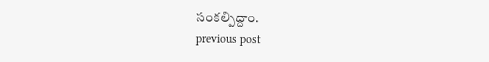సంకల్పిద్దాం.
previous post